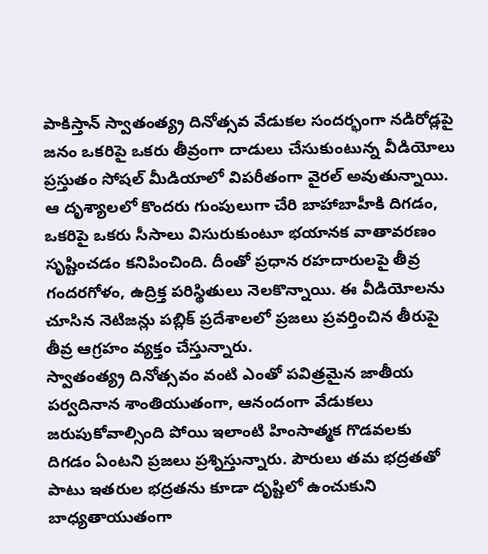పాకిస్తాన్ స్వాతంత్య్ర దినోత్సవ వేడుకల సందర్భంగా నడిరోడ్లపై జనం ఒకరిపై ఒకరు తీవ్రంగా దాడులు చేసుకుంటున్న వీడియోలు ప్రస్తుతం సోషల్ మీడియాలో విపరీతంగా వైరల్ అవుతున్నాయి.
ఆ దృశ్యాలలో కొందరు గుంపులుగా చేరి బాహాబాహీకి దిగడం, ఒకరిపై ఒకరు సీసాలు విసురుకుంటూ భయానక వాతావరణం సృష్టించడం కనిపించింది. దీంతో ప్రధాన రహదారులపై తీవ్ర గందరగోళం, ఉద్రిక్త పరిస్థితులు నెలకొన్నాయి. ఈ వీడియోలను చూసిన నెటిజన్లు పబ్లిక్ ప్రదేశాలలో ప్రజలు ప్రవర్తించిన తీరుపై తీవ్ర ఆగ్రహం వ్యక్తం చేస్తున్నారు.
స్వాతంత్య్ర దినోత్సవం వంటి ఎంతో పవిత్రమైన జాతీయ పర్వదినాన శాంతియుతంగా, ఆనందంగా వేడుకలు జరుపుకోవాల్సింది పోయి ఇలాంటి హింసాత్మక గొడవలకు దిగడం ఏంటని ప్రజలు ప్రశ్నిస్తున్నారు. పౌరులు తమ భద్రతతో పాటు ఇతరుల భద్రతను కూడా దృష్టిలో ఉంచుకుని బాధ్యతాయుతంగా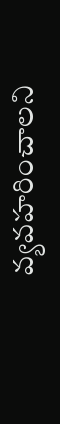వ్యవహరించాలని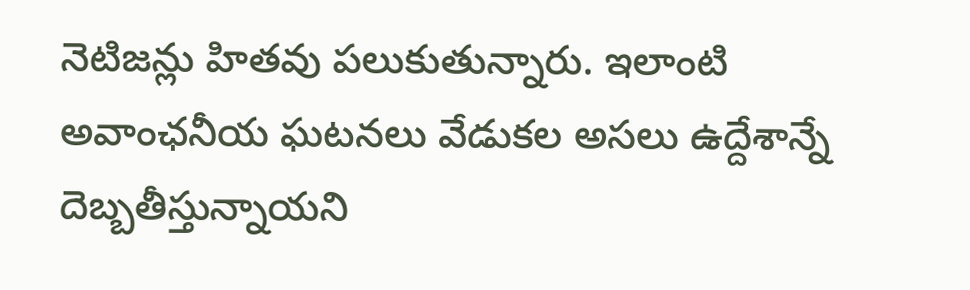నెటిజన్లు హితవు పలుకుతున్నారు. ఇలాంటి అవాంఛనీయ ఘటనలు వేడుకల అసలు ఉద్దేశాన్నే దెబ్బతీస్తున్నాయని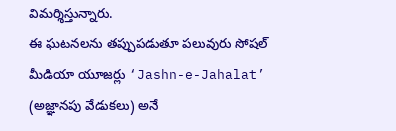విమర్శిస్తున్నారు.
ఈ ఘటనలను తప్పుపడుతూ పలువురు సోషల్ మీడియా యూజర్లు ‘Jashn-e-Jahalat’ (అజ్ఞానపు వేడుకలు) అనే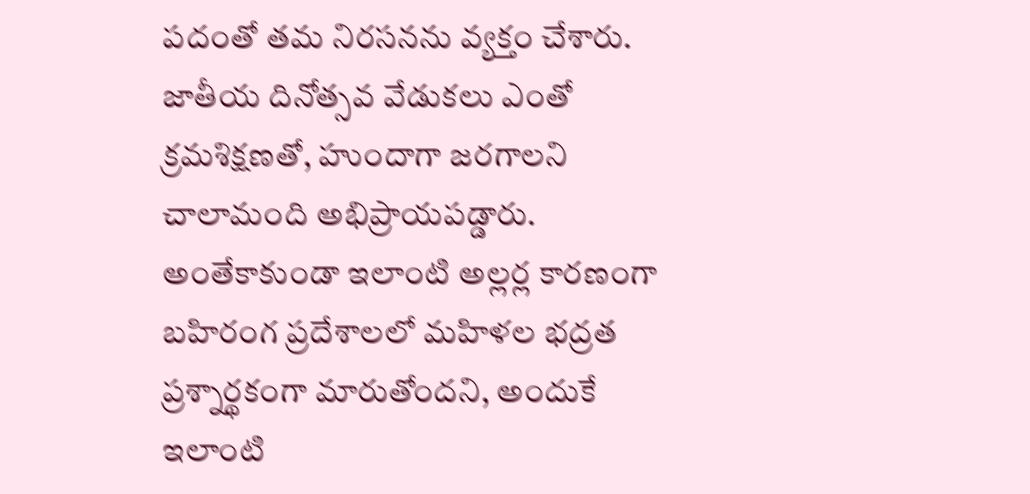పదంతో తమ నిరసనను వ్యక్తం చేశారు. జాతీయ దినోత్సవ వేడుకలు ఎంతో క్రమశిక్షణతో, హుందాగా జరగాలని చాలామంది అభిప్రాయపడ్డారు.
అంతేకాకుండా ఇలాంటి అల్లర్ల కారణంగా బహిరంగ ప్రదేశాలలో మహిళల భద్రత ప్రశ్నార్థకంగా మారుతోందని, అందుకే ఇలాంటి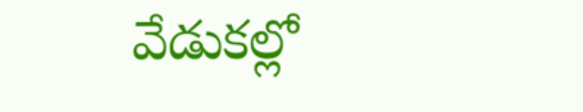వేడుకల్లో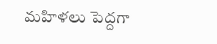మహిళలు పెద్దగా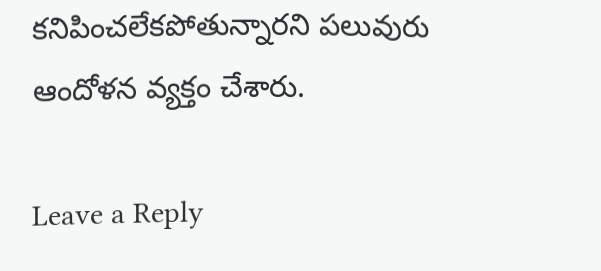కనిపించలేకపోతున్నారని పలువురు ఆందోళన వ్యక్తం చేశారు.

Leave a Reply